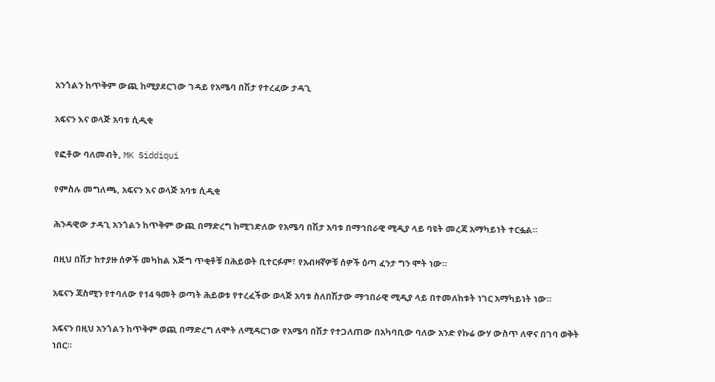አንጎልን ከጥቅም ውጪ ከሚያደርገው ገዳይ የአሜባ በሽታ የተረፈው ታዳጊ

አፍናን እና ወላጅ አባቱ ሲዲቂ

የፎቶው ባለመብት, MK Siddiqui

የምስሉ መግለጫ, አፍናን እና ወላጅ አባቱ ሲዲቂ

ሕንዳዊው ታዳጊ አንጎልን ከጥቅም ውጪ በማድረግ ከሚገድለው የአሜባ በሽታ አባቱ በማኅበራዊ ሚዲያ ላይ ባዩት መረጃ አማካይነት ተርፏል።

በዚህ በሽታ ከተያዙ ሰዎች መካከል እጅግ ጥቂቶቹ በሕይወት ቢተርፉም፣ የአብዛኛዎቹ ሰዎች ዕጣ ፈንታ ግን ሞት ነው።

አፍናን ጃስሚን የተባለው የ14 ዓመት ወጣት ሕይወቱ የተረፈችው ወላጅ አባቱ ስለበሽታው ማኅበራዊ ሚዲያ ላይ በተመለከቱት ነገር አማካይነት ነው።

አፍናን በዚህ አንጎልን ከጥቅም ወጪ በማድረግ ለሞት ለሚዳርገው የአሜባ በሽታ የተጋለጠው በአካባቢው ባለው አንድ የኩሬ ውሃ ውስጥ ለዋና በገባ ወቅት ነበር።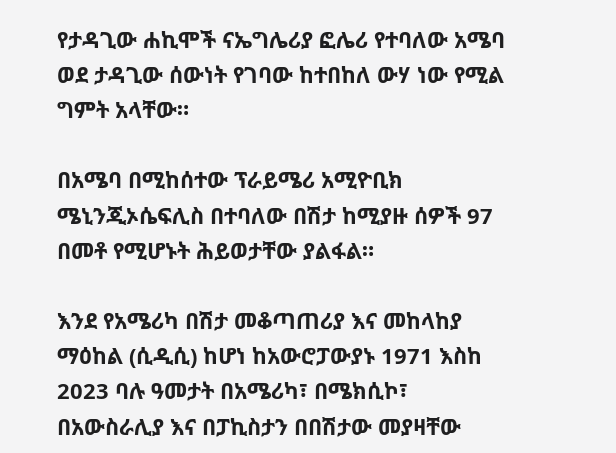የታዳጊው ሐኪሞች ናኤግሌሪያ ፎሌሪ የተባለው አሜባ ወደ ታዳጊው ሰውነት የገባው ከተበከለ ውሃ ነው የሚል ግምት አላቸው።

በአሜባ በሚከሰተው ፕራይሜሪ አሚዮቢክ ሜኒንጂኦሴፍሊስ በተባለው በሽታ ከሚያዙ ሰዎች 97 በመቶ የሚሆኑት ሕይወታቸው ያልፋል።

እንደ የአሜሪካ በሽታ መቆጣጠሪያ እና መከላከያ ማዕከል (ሲዲሲ) ከሆነ ከአውሮፓውያኑ 1971 እስከ 2023 ባሉ ዓመታት በአሜሪካ፣ በሜክሲኮ፣ በአውስራሊያ እና በፓኪስታን በበሽታው መያዛቸው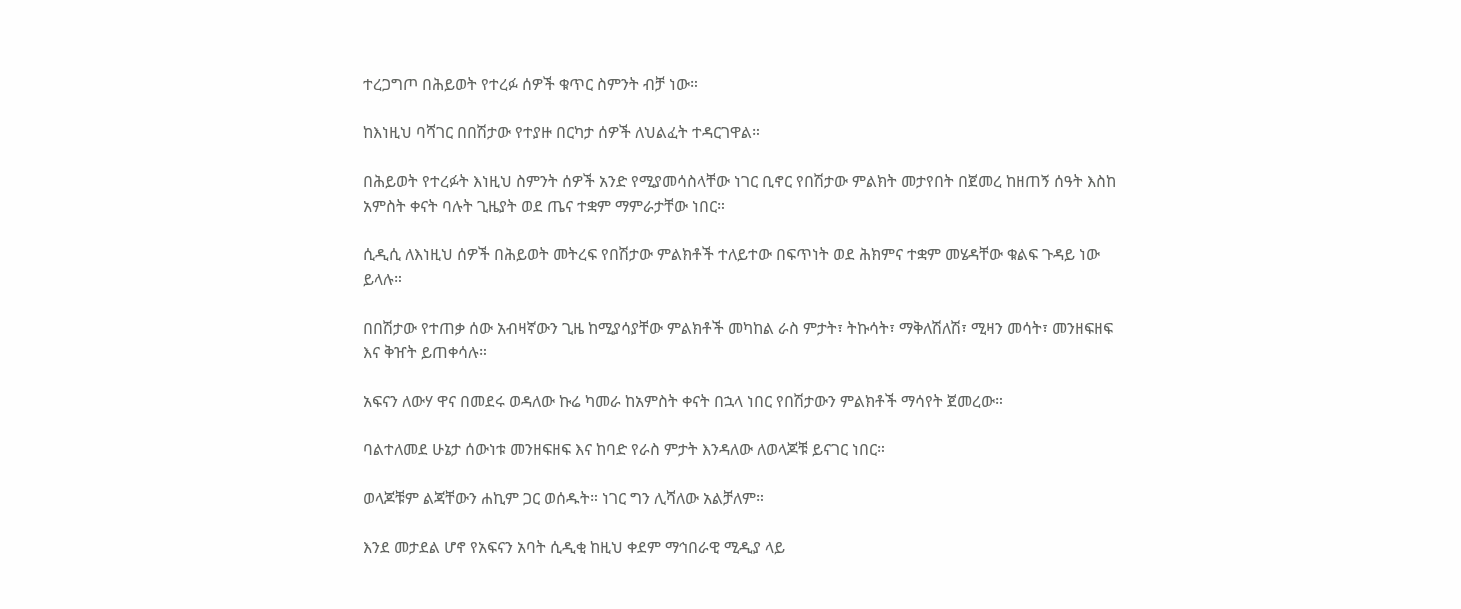ተረጋግጦ በሕይወት የተረፉ ሰዎች ቁጥር ስምንት ብቻ ነው።

ከእነዚህ ባሻገር በበሽታው የተያዙ በርካታ ሰዎች ለህልፈት ተዳርገዋል።

በሕይወት የተረፉት እነዚህ ስምንት ሰዎች አንድ የሚያመሳስላቸው ነገር ቢኖር የበሽታው ምልክት መታየበት በጀመረ ከዘጠኝ ሰዓት እስከ አምስት ቀናት ባሉት ጊዜያት ወደ ጤና ተቋም ማምራታቸው ነበር።

ሲዲሲ ለእነዚህ ሰዎች በሕይወት መትረፍ የበሽታው ምልክቶች ተለይተው በፍጥነት ወደ ሕክምና ተቋም መሄዳቸው ቁልፍ ጉዳይ ነው ይላሉ።

በበሽታው የተጠቃ ሰው አብዛኛውን ጊዜ ከሚያሳያቸው ምልክቶች መካከል ራስ ምታት፣ ትኩሳት፣ ማቅለሽለሽ፣ ሚዛን መሳት፣ መንዘፍዘፍ እና ቅዠት ይጠቀሳሉ።

አፍናን ለውሃ ዋና በመደሩ ወዳለው ኩሬ ካመራ ከአምስት ቀናት በኋላ ነበር የበሽታውን ምልክቶች ማሳየት ጀመረው።

ባልተለመደ ሁኔታ ሰውነቱ መንዘፍዘፍ እና ከባድ የራስ ምታት እንዳለው ለወላጆቹ ይናገር ነበር።

ወላጆቹም ልጃቸውን ሐኪም ጋር ወሰዱት። ነገር ግን ሊሻለው አልቻለም።

እንደ መታደል ሆኖ የአፍናን አባት ሲዲቂ ከዚህ ቀደም ማኅበራዊ ሚዲያ ላይ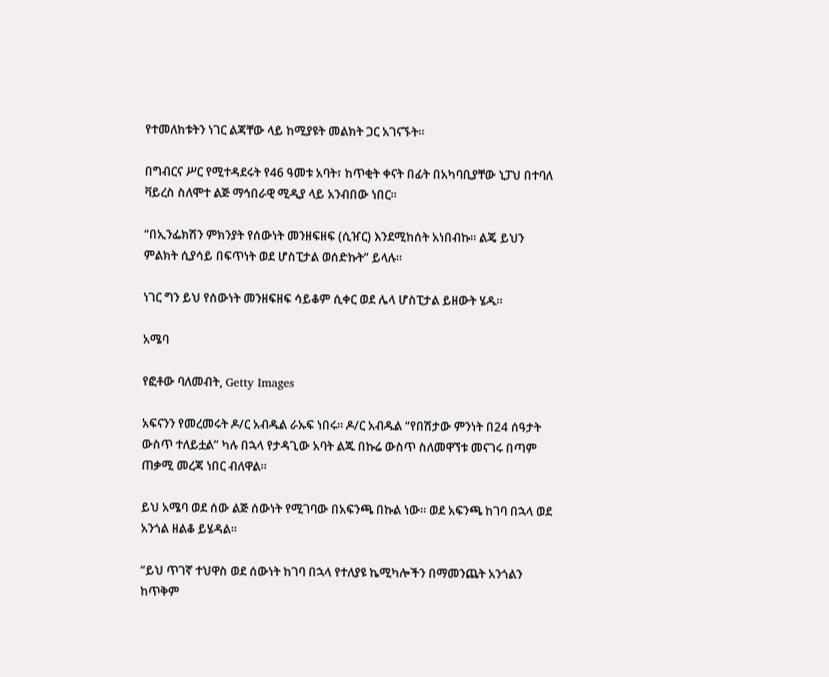የተመለከቱትን ነገር ልጃቸው ላይ ከሚያዩት መልክት ጋር አገናኙት።

በግብርና ሥር የሚተዳደሩት የ46 ዓመቱ አባት፣ ከጥቂት ቀናት በፊት በአካባቢያቸው ኒፓህ በተባለ ቫይረስ ስለሞተ ልጅ ማኅበራዊ ሚዲያ ላይ አንብበው ነበር።

“በኢንፌክሽን ምክንያት የሰውነት መንዘፍዘፍ (ሲዠር) እንደሚከሰት አነበብኩ። ልጄ ይህን ምልክት ሲያሳይ በፍጥነት ወደ ሆስፒታል ወሰድኩት” ይላሉ።

ነገር ግን ይህ የሰውነት መንዘፍዘፍ ሳይቆም ሲቀር ወደ ሌላ ሆስፒታል ይዘውት ሄዱ።

አሜባ

የፎቶው ባለመብት, Getty Images

አፍናንን የመረመሩት ዶ/ር አብዱል ራኡፍ ነበሩ። ዶ/ር አብዱል “የበሽታው ምንነት በ24 ሰዓታት ውስጥ ተለይቷል” ካሉ በኋላ የታዳጊው አባት ልጁ በኩሬ ውስጥ ስለመዋኘቱ መናገሩ በጣም ጠቃሚ መረጃ ነበር ብለዋል።

ይህ አሜባ ወደ ሰው ልጅ ሰውነት የሚገባው በአፍንጫ በኩል ነው። ወደ አፍንጫ ከገባ በኋላ ወደ አንጎል ዘልቆ ይሄዳል።

“ይህ ጥገኛ ተህዋስ ወደ ሰውነት ከገባ በኋላ የተለያዩ ኬሚካሎችን በማመንጨት አንጎልን ከጥቅም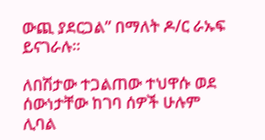ውጪ ያደርጋል” በማለት ዶ/ር ራኡፍ ይናገራሉ።

ለበሽታው ተጋልጠው ተህዋሱ ወደ ሰውነታቸው ከገባ ሰዎች ሁሉም ሊባል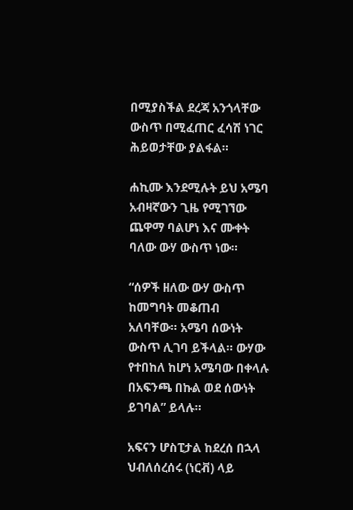በሚያስችል ደረጃ አንጎላቸው ውስጥ በሚፈጠር ፈሳሽ ነገር ሕይወታቸው ያልፋል።

ሐኪሙ እንደሚሉት ይህ አሜባ አብዛኛውን ጊዜ የሚገኘው ጨዋማ ባልሆነ እና ሙቀት ባለው ውሃ ውስጥ ነው።

“ሰዎች ዘለው ውሃ ውስጥ ከመግባት መቆጠብ አለባቸው። አሜባ ሰውነት ውስጥ ሊገባ ይችላል። ውሃው የተበከለ ከሆነ አሜባው በቀላሉ በአፍንጫ በኩል ወደ ሰውነት ይገባል” ይላሉ።

አፍናን ሆስፒታል ከደረሰ በኋላ ህብለሰረሰሩ (ነርቭ) ላይ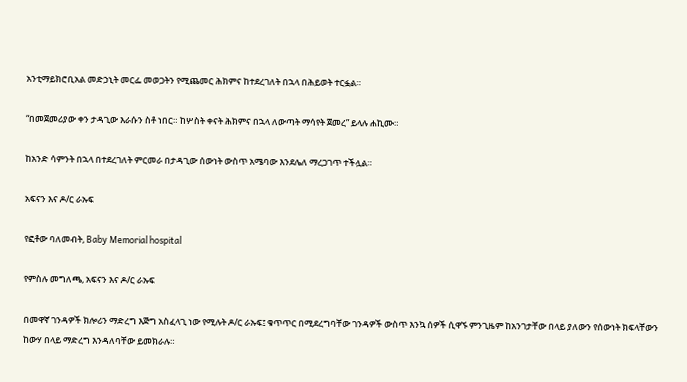አንቲማይክሮቢአል መድኃኒት መርፌ መወጋትን የሚጨመር ሕክምና ከተደረገለት በኋላ በሕይወት ተርፏል።

“በመጀመሪያው ቀን ታዳጊው እራሱን ስቶ ነበር። ከሦስት ቀናት ሕክምና በኋላ ለውጣት ማሳየት ጀመረ” ይላሉ ሐኪሙ።

ከአንድ ሳምንት በኋላ በተደረገለት ምርመራ በታዳጊው ሰውነት ውስጥ አሜባው እንደሌለ ማረጋገጥ ተችሏል።

አፍናን እና ዶ/ር ራኡፍ

የፎቶው ባለመብት, Baby Memorial hospital

የምስሉ መግለጫ, አፍናን እና ዶ/ር ራኡፍ

በመዋኛ ገንዳዎች ክሎሪን ማድረግ እጅግ አስፈላጊ ነው የሚሉት ዶ/ር ራኡፍ፤ ቁጥጥር በሚደረግባቸው ገንዳዎች ውስጥ እንኳ ሰዎች ሲዋኙ ምንጊዜም ከአንገታቸው በላይ ያለውን የሰውነት ክፍላቸውን ከውሃ በላይ ማድረግ እንዳለባቸው ይመክራሉ።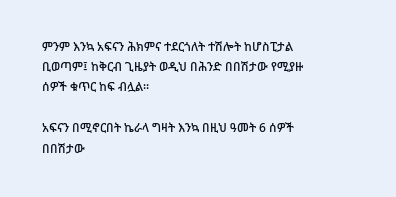ምንም እንኳ አፍናን ሕክምና ተደርጎለት ተሽሎት ከሆስፒታል ቢወጣም፤ ከቅርብ ጊዜያት ወዲህ በሕንድ በበሽታው የሚያዙ ሰዎች ቁጥር ከፍ ብሏል።

አፍናን በሚኖርበት ኬራላ ግዛት እንኳ በዚህ ዓመት 6 ሰዎች በበሽታው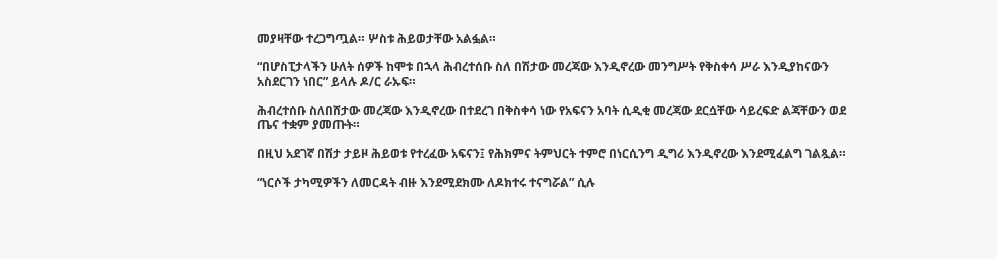መያዛቸው ተረጋግጧል። ሦስቱ ሕይወታቸው አልፏል።

“በሆስፒታላችን ሁለት ሰዎች ከሞቱ በኋላ ሕብረተሰቡ ስለ በሽታው መረጃው እንዲኖረው መንግሥት የቅስቀሳ ሥራ እንዲያከናውን አስደርገን ነበር” ይላሉ ዶ/ር ራኡፍ።

ሕብረተሰቡ ስለበሸታው መረጃው እንዲኖረው በተደረገ በቅስቀሳ ነው የአፍናን አባት ሲዲቂ መረጃው ደርሷቸው ሳይረፍድ ልጃቸውን ወደ ጤና ተቋም ያመጡት።

በዚህ አደገኛ በሽታ ታይዞ ሕይወቱ የተረፈው አፍናን፤ የሕክምና ትምህርት ተምሮ በነርሲንግ ዲግሪ እንዲኖረው እንደሚፈልግ ገልጿል።

“ነርሶች ታካሚዎችን ለመርዳት ብዙ እንደሚደክሙ ለዶክተሩ ተናግሯል” ሲሉ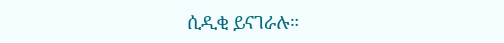ሲዲቂ ይናገራሉ።